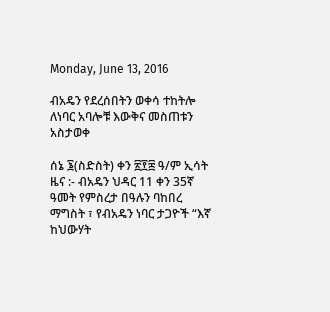Monday, June 13, 2016

ብአዴን የደረሰበትን ወቀሳ ተከትሎ ለነባር አባሎቹ እውቅና መስጠቱን አስታወቀ

ሰኔ ፮(ስድስት) ቀን ፳፻፰ ዓ/ም ኢሳት ዜና :- ብአዴን ህዳር 11 ቀን 35ኛ ዓመት የምስረታ በዓሉን ባከበረ ማግስት ፣ የብአዴን ነባር ታጋዮች “እኛ ከህውሃት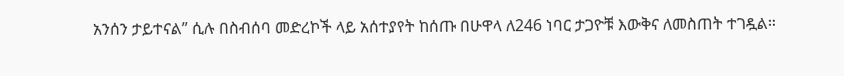አንሰን ታይተናል” ሲሉ በስብሰባ መድረኮች ላይ አሰተያየት ከሰጡ በሁዋላ ለ246 ነባር ታጋዮቹ እውቅና ለመስጠት ተገዷል።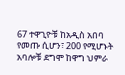67 ተዋጊዮቹ ከአዲስ አበባ የመጡ ሲሆን፣ 200 የሚሆኑት አባሎቹ ደግሞ ከዋግ ህምራ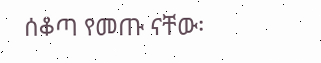ሰቆጣ የመጡ ናቸው፡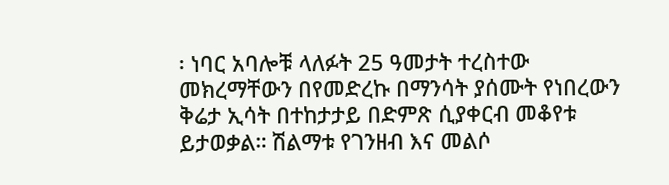፡ ነባር አባሎቹ ላለፉት 25 ዓመታት ተረስተው መክረማቸውን በየመድረኩ በማንሳት ያሰሙት የነበረውን ቅሬታ ኢሳት በተከታታይ በድምጽ ሲያቀርብ መቆየቱ ይታወቃል። ሽልማቱ የገንዘብ እና መልሶ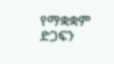የማቋቋም ድጋፍን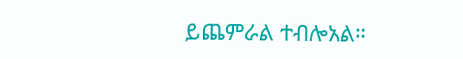ይጨምራል ተብሎአል።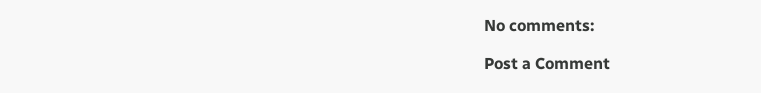No comments:

Post a Comment